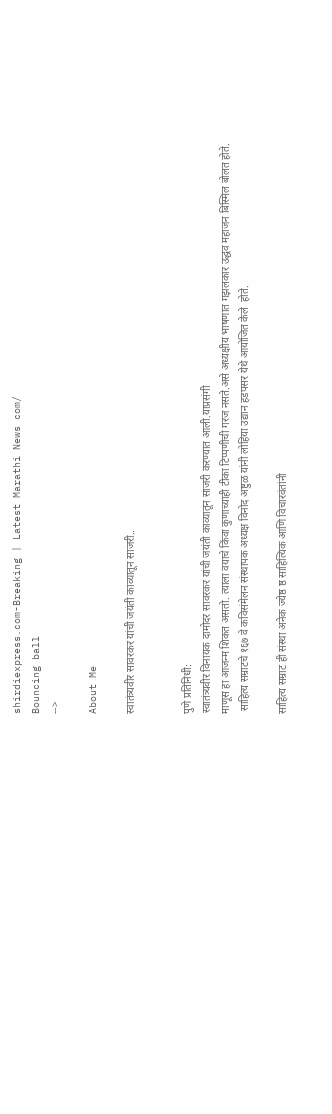shirdiexpress.com-Breaking | Latest Marathi News com/
Bouncing ball
-->

About Me

स्वातंत्र्यवीर सावरकर यांची जयंती काव्यातून साजरी..


पुणे प्रतिनिधी:
स्वातंत्र्यवीर विनायक दामोदर सावरकर यांची जयंती काव्यातून साजरी करण्यात आली.याप्रसंगी
माणूस हा आजन्म शिकत असतो. त्याला वयाचे किंवा कुणाच्याही टीका टिप्पणीची गरज नसते.असे अध्यक्षीय भाषणात गझलकार उद्धव महाजन बिस्मिल बोलत होते.
 साहित्य सम्राटचे १६७ वे कविसंमेलन संस्थापक अध्यक्ष विनोद अष्टुळ यांनी लोहिया उद्यान हडपसर येथे आयोजित केले  होते.

साहित्य सम्राट ही संस्था अनेक ज्येष्ठ ष्ठ साहित्यिक आणि विचारवंतांनी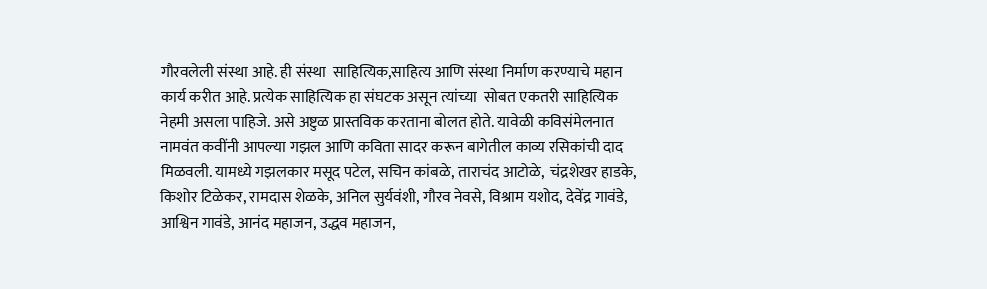गौरवलेली संस्था आहे. ही संस्था  साहित्यिक,साहित्य आणि संस्था निर्माण करण्याचे महान कार्य करीत आहे. प्रत्येक साहित्यिक हा संघटक असून त्यांच्या  सोबत एकतरी साहित्यिक नेहमी असला पाहिजे. असे अष्टुळ प्रास्तविक करताना बोलत होते. यावेळी कविसंमेलनात नामवंत कवींनी आपल्या गझल आणि कविता सादर करून बागेतील काव्य रसिकांची दाद मिळवली. यामध्ये गझलकार मसूद पटेल, सचिन कांबळे, ताराचंद आटोळे,  चंद्रशेखर हाडके, किशोर टिळेकर, रामदास शेळके, अनिल सुर्यवंशी, गौरव नेवसे, विश्राम यशोद, देवेंद्र गावंडे, आश्विन गावंडे, आनंद महाजन, उद्धव महाजन,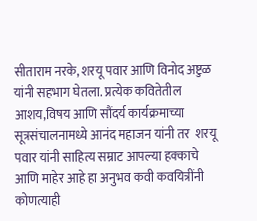सीताराम नरके, शरयू पवार आणि विनोद अष्टुळ यांनी सहभाग घेतला. प्रत्येक कवितेतील आशय,विषय आणि सौंदर्य कार्यक्रमाच्या सूत्रसंचालनामध्ये आनंद महाजन यांनी तर  शरयू पवार यांनी साहित्य सम्राट आपल्या हक्काचे आणि माहेर आहे हा अनुभव कवी कवयित्रींनी कोणत्याही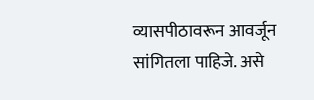व्यासपीठावरून आवर्जून सांगितला पाहिजे. असे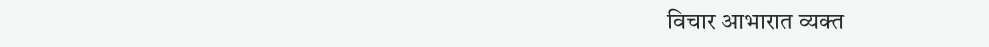विचार आभारात व्यक्त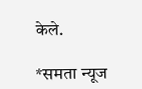केले.

*समता न्यूज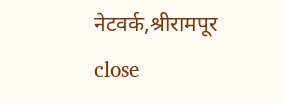नेटवर्क,श्रीरामपूर
close